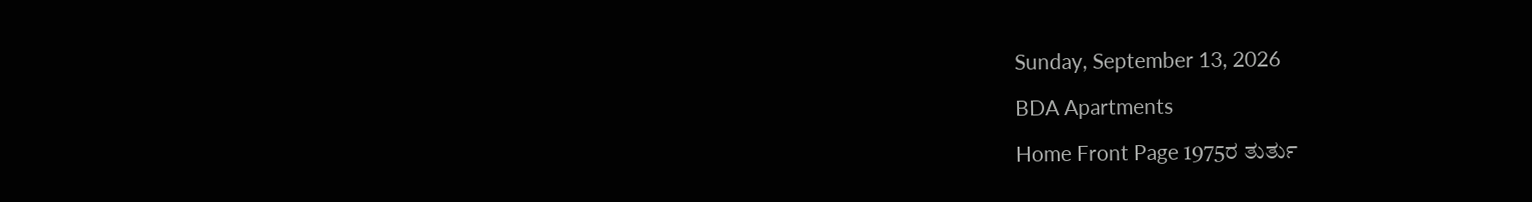Sunday, September 13, 2026

BDA Apartments

Home Front Page 1975ರ ತುರ್ತು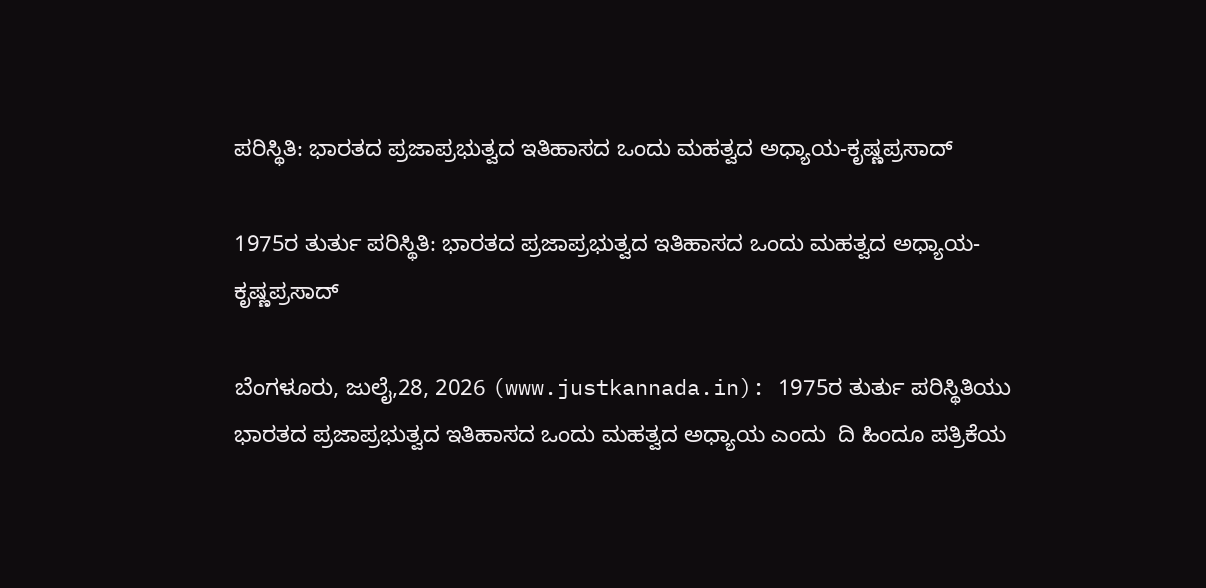ಪರಿಸ್ಥಿತಿ: ಭಾರತದ ಪ್ರಜಾಪ್ರಭುತ್ವದ ಇತಿಹಾಸದ ಒಂದು ಮಹತ್ವದ ಅಧ್ಯಾಯ-ಕೃಷ್ಣಪ್ರಸಾದ್

1975ರ ತುರ್ತು ಪರಿಸ್ಥಿತಿ: ಭಾರತದ ಪ್ರಜಾಪ್ರಭುತ್ವದ ಇತಿಹಾಸದ ಒಂದು ಮಹತ್ವದ ಅಧ್ಯಾಯ-ಕೃಷ್ಣಪ್ರಸಾದ್

ಬೆಂಗಳೂರು, ಜುಲೈ,28, 2026 (www.justkannada.in): 1975ರ ತುರ್ತು ಪರಿಸ್ಥಿತಿಯು ಭಾರತದ ಪ್ರಜಾಪ್ರಭುತ್ವದ ಇತಿಹಾಸದ ಒಂದು ಮಹತ್ವದ ಅಧ್ಯಾಯ ಎಂದು  ದಿ ಹಿಂದೂ ಪತ್ರಿಕೆಯ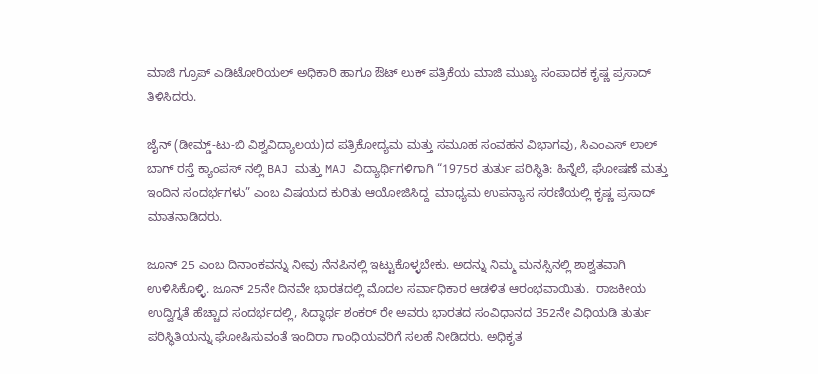ಮಾಜಿ ಗ್ರೂಪ್ ಎಡಿಟೋರಿಯಲ್ ಅಧಿಕಾರಿ ಹಾಗೂ ಔಟ್ ಲುಕ್ ಪತ್ರಿಕೆಯ ಮಾಜಿ ಮುಖ್ಯ ಸಂಪಾದಕ ಕೃಷ್ಣ ಪ್ರಸಾದ್ ತಿಳಿಸಿದರು.

ಜೈನ್ (ಡೀಮ್ಡ್-ಟು-ಬಿ ವಿಶ್ವವಿದ್ಯಾಲಯ)ದ ಪತ್ರಿಕೋದ್ಯಮ ಮತ್ತು ಸಮೂಹ ಸಂವಹನ ವಿಭಾಗವು, ಸಿಎಂಎಸ್ ಲಾಲ್‌ ಬಾಗ್ ರಸ್ತೆ ಕ್ಯಾಂಪಸ್‌ ನಲ್ಲಿ BAJ ಮತ್ತು MAJ ವಿದ್ಯಾರ್ಥಿಗಳಿಗಾಗಿ “1975ರ ತುರ್ತು ಪರಿಸ್ಥಿತಿ: ಹಿನ್ನೆಲೆ, ಘೋಷಣೆ ಮತ್ತು ಇಂದಿನ ಸಂದರ್ಭಗಳು” ಎಂಬ ವಿಷಯದ ಕುರಿತು ಆಯೋಜಿಸಿದ್ದ  ಮಾಧ್ಯಮ ಉಪನ್ಯಾಸ ಸರಣಿಯಲ್ಲಿ ಕೃಷ್ಣ ಪ್ರಸಾದ್ ಮಾತನಾಡಿದರು.

ಜೂನ್ 25 ಎಂಬ ದಿನಾಂಕವನ್ನು ನೀವು ನೆನಪಿನಲ್ಲಿ ಇಟ್ಟುಕೊಳ್ಳಬೇಕು. ಅದನ್ನು ನಿಮ್ಮ ಮನಸ್ಸಿನಲ್ಲಿ ಶಾಶ್ವತವಾಗಿ ಉಳಿಸಿಕೊಳ್ಳಿ. ಜೂನ್ 25ನೇ ದಿನವೇ ಭಾರತದಲ್ಲಿ ಮೊದಲ ಸರ್ವಾಧಿಕಾರ ಆಡಳಿತ ಆರಂಭವಾಯಿತು.  ರಾಜಕೀಯ ಉದ್ವಿಗ್ನತೆ ಹೆಚ್ಚಾದ ಸಂದರ್ಭದಲ್ಲಿ, ಸಿದ್ಧಾರ್ಥ ಶಂಕರ್ ರೇ ಅವರು ಭಾರತದ ಸಂವಿಧಾನದ 352ನೇ ವಿಧಿಯಡಿ ತುರ್ತು ಪರಿಸ್ಥಿತಿಯನ್ನು ಘೋಷಿಸುವಂತೆ ಇಂದಿರಾ ಗಾಂಧಿಯವರಿಗೆ ಸಲಹೆ ನೀಡಿದರು. ಅಧಿಕೃತ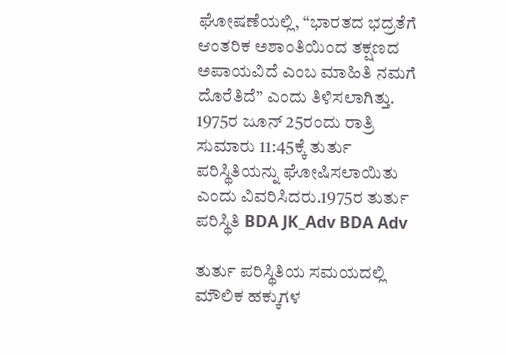ಘೋಷಣೆಯಲ್ಲಿ, “ಭಾರತದ ಭದ್ರತೆಗೆ ಆಂತರಿಕ ಅಶಾಂತಿಯಿಂದ ತಕ್ಷಣದ ಅಪಾಯವಿದೆ ಎಂಬ ಮಾಹಿತಿ ನಮಗೆ ದೊರೆತಿದೆ” ಎಂದು ತಿಳಿಸಲಾಗಿತ್ತು. 1975ರ ಜೂನ್ 25ರಂದು ರಾತ್ರಿ ಸುಮಾರು 11:45ಕ್ಕೆ ತುರ್ತು ಪರಿಸ್ಥಿತಿಯನ್ನು ಘೋಷಿಸಲಾಯಿತು ಎಂದು ವಿವರಿಸಿದರು.1975ರ ತುರ್ತು ಪರಿಸ್ಥಿತಿ BDA JK_Adv BDA Adv

ತುರ್ತು ಪರಿಸ್ಥಿತಿಯ ಸಮಯದಲ್ಲಿ ಮೌಲಿಕ ಹಕ್ಕುಗಳ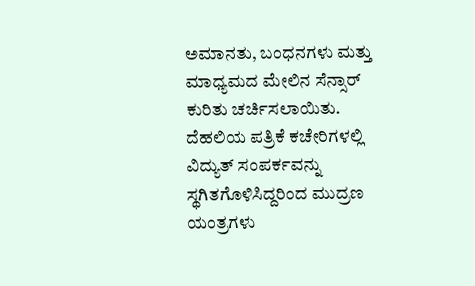ಅಮಾನತು, ಬಂಧನಗಳು ಮತ್ತು ಮಾಧ್ಯಮದ ಮೇಲಿನ ಸೆನ್ಸಾರ್ ಕುರಿತು ಚರ್ಚಿಸಲಾಯಿತು. ದೆಹಲಿಯ ಪತ್ರಿಕೆ ಕಚೇರಿಗಳಲ್ಲಿ ವಿದ್ಯುತ್ ಸಂಪರ್ಕವನ್ನು ಸ್ಥಗಿತಗೊಳಿಸಿದ್ದರಿಂದ ಮುದ್ರಣ ಯಂತ್ರಗಳು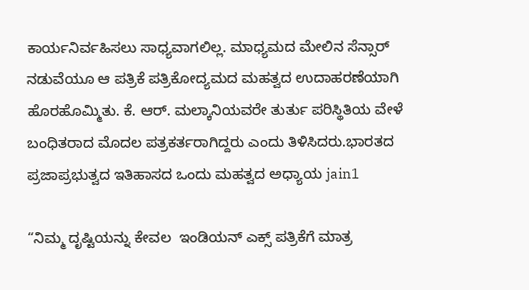ಕಾರ್ಯನಿರ್ವಹಿಸಲು ಸಾಧ್ಯವಾಗಲಿಲ್ಲ. ಮಾಧ್ಯಮದ ಮೇಲಿನ ಸೆನ್ಸಾರ್ ನಡುವೆಯೂ ಆ ಪತ್ರಿಕೆ ಪತ್ರಿಕೋದ್ಯಮದ ಮಹತ್ವದ ಉದಾಹರಣೆಯಾಗಿ ಹೊರಹೊಮ್ಮಿತು. ಕೆ. ಆರ್. ಮಲ್ಕಾನಿಯವರೇ ತುರ್ತು ಪರಿಸ್ಥಿತಿಯ ವೇಳೆ ಬಂಧಿತರಾದ ಮೊದಲ ಪತ್ರಕರ್ತರಾಗಿದ್ದರು ಎಂದು ತಿಳಿಸಿದರು.ಭಾರತದ ಪ್ರಜಾಪ್ರಭುತ್ವದ ಇತಿಹಾಸದ ಒಂದು ಮಹತ್ವದ ಅಧ್ಯಾಯ jain1

“ನಿಮ್ಮ ದೃಷ್ಟಿಯನ್ನು ಕೇವಲ  ಇಂಡಿಯನ್ ಎಕ್ಸ್ ಪತ್ರಿಕೆಗೆ ಮಾತ್ರ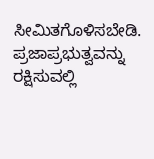ಸೀಮಿತಗೊಳಿಸಬೇಡಿ. ಪ್ರಜಾಪ್ರಭುತ್ವವನ್ನು ರಕ್ಷಿಸುವಲ್ಲಿ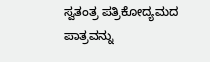ಸ್ವತಂತ್ರ ಪತ್ರಿಕೋದ್ಯಮದ ಪಾತ್ರವನ್ನು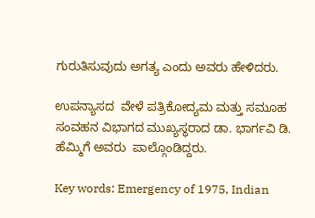ಗುರುತಿಸುವುದು ಅಗತ್ಯ ಎಂದು ಅವರು ಹೇಳಿದರು.

ಉಪನ್ಯಾಸದ  ವೇಳೆ ಪತ್ರಿಕೋದ್ಯಮ ಮತ್ತು ಸಮೂಹ ಸಂವಹನ ವಿಭಾಗದ ಮುಖ್ಯಸ್ಥರಾದ ಡಾ. ಭಾರ್ಗವಿ ಡಿ. ಹೆಮ್ಮಿಗೆ ಅವರು  ಪಾಲ್ಗೊಂಡಿದ್ದರು.

Key words: Emergency of 1975, Indian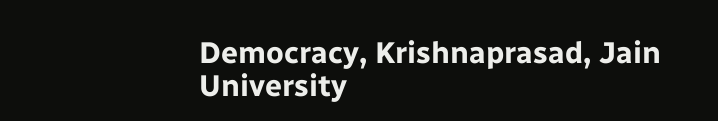Democracy, Krishnaprasad, Jain University